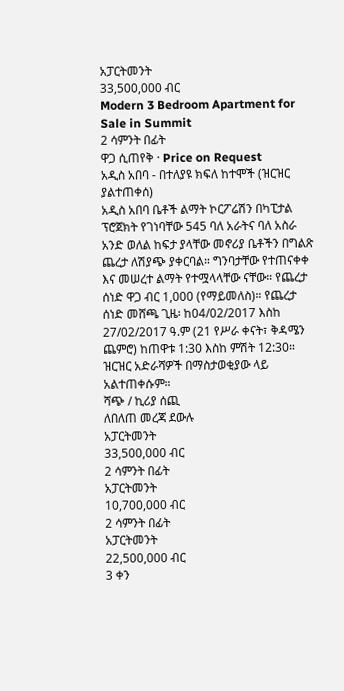አፓርትመንት
33,500,000 ብር
Modern 3 Bedroom Apartment for Sale in Summit
2 ሳምንት በፊት
ዋጋ ሲጠየቅ · Price on Request
አዲስ አበባ - በተለያዩ ክፍለ ከተሞች (ዝርዝር ያልተጠቀሰ)
አዲስ አበባ ቤቶች ልማት ኮርፖሬሽን በካፒታል ፕሮጀክት የገነባቸው 545 ባለ አራትና ባለ አስራ አንድ ወለል ከፍታ ያላቸው መኖሪያ ቤቶችን በግልጽ ጨረታ ለሽያጭ ያቀርባል። ግንባታቸው የተጠናቀቀ እና መሠረተ ልማት የተሟላላቸው ናቸው። የጨረታ ሰነድ ዋጋ ብር 1,000 (የማይመለስ)። የጨረታ ሰነድ መሸጫ ጊዜ፡ ከ04/02/2017 እስከ 27/02/2017 ዓ.ም (21 የሥራ ቀናት፣ ቅዳሜን ጨምሮ) ከጠዋቱ 1:30 እስከ ምሽት 12:30። ዝርዝር አድራሻዎች በማስታወቂያው ላይ አልተጠቀሱም።
ሻጭ / ኪሪያ ሰጪ
ለበለጠ መረጃ ደውሉ
አፓርትመንት
33,500,000 ብር
2 ሳምንት በፊት
አፓርትመንት
10,700,000 ብር
2 ሳምንት በፊት
አፓርትመንት
22,500,000 ብር
3 ቀን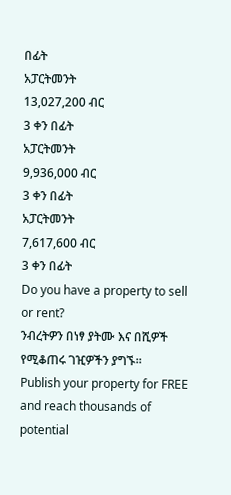በፊት
አፓርትመንት
13,027,200 ብር
3 ቀን በፊት
አፓርትመንት
9,936,000 ብር
3 ቀን በፊት
አፓርትመንት
7,617,600 ብር
3 ቀን በፊት
Do you have a property to sell or rent?
ንብረትዎን በነፃ ያትሙ እና በሺዎች የሚቆጠሩ ገዢዎችን ያግኙ።
Publish your property for FREE and reach thousands of potential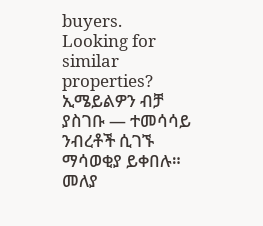buyers.
Looking for similar properties?
ኢሜይልዎን ብቻ ያስገቡ — ተመሳሳይ ንብረቶች ሲገኙ ማሳወቂያ ይቀበሉ። መለያ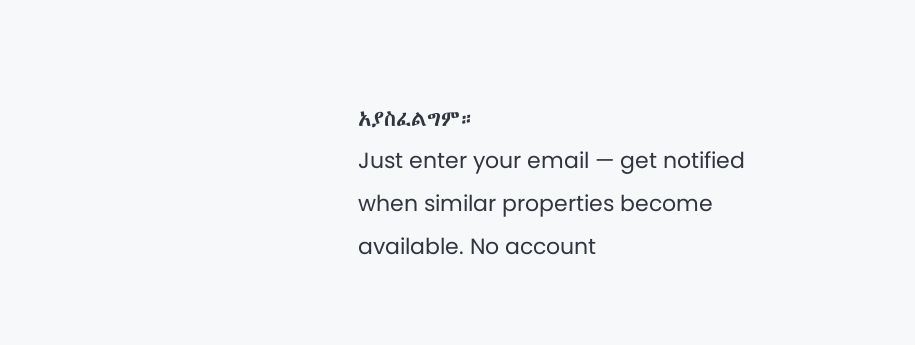አያስፈልግም።
Just enter your email — get notified when similar properties become available. No account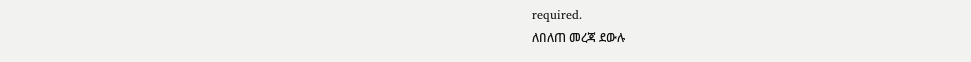required.
ለበለጠ መረጃ ደውሉ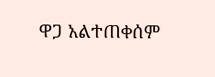ዋጋ አልተጠቀሰም